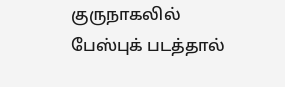குருநாகலில் பேஸ்புக் படத்தால்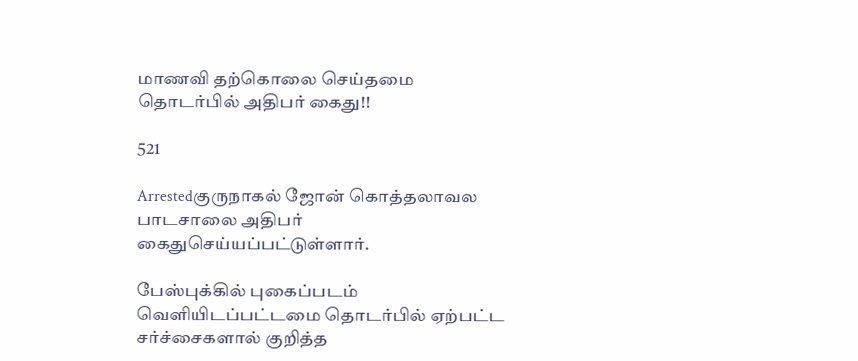மாணவி தற்கொலை செய்தமை தொடர்பில் அதிபர் கைது!!

521

Arrestedகுருநாகல் ஜோன் கொத்தலாவல பாடசாலை அதிபர் கைதுசெய்யப்பட்டுள்ளார்.

பேஸ்புக்கில் புகைப்படம் வெளியிடப்பட்டமை தொடர்பில் ஏற்பட்ட சர்ச்சைகளால் குறித்த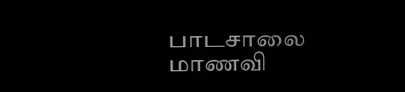பாடசாலை மாணவி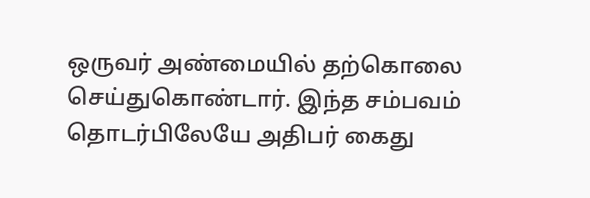ஒருவர் அண்மையில் தற்கொலை செய்துகொண்டார். இந்த சம்பவம் தொடர்பிலேயே அதிபர் கைது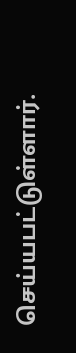செய்யபட்டுள்ளார்.